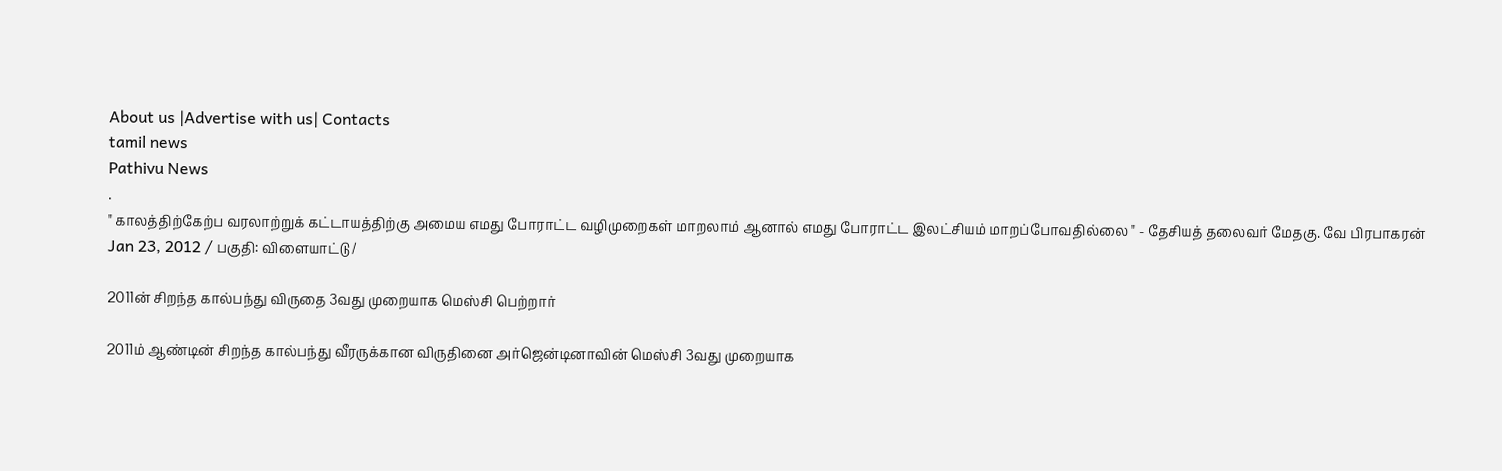About us |Advertise with us| Contacts
tamil news
Pathivu News
.
" காலத்திற்கேற்ப வரலாற்றுக் கட்டாயத்திற்கு அமைய எமது போராட்ட வழிமுறைகள் மாறலாம் ஆனால் எமது போராட்ட இலட்சியம் மாறப்போவதில்லை " - தேசியத் தலைவர் மேதகு. வே பிரபாகரன்
Jan 23, 2012 / பகுதி: விளையாட்டு /

2011ன் சிறந்த கால்பந்து விருதை 3வது முறையாக மெஸ்சி பெற்றார்

2011ம் ஆண்டின் சிறந்த கால்பந்து வீரருக்கான விருதினை அர்ஜென்டினாவின் மெஸ்சி 3வது முறையாக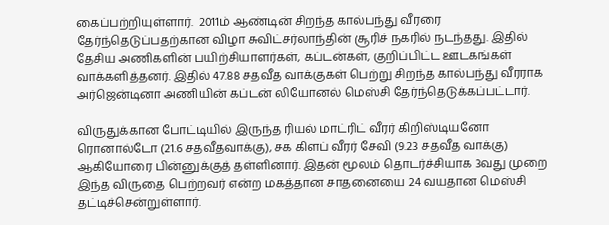கைப்பற்றியுள்ளார்.  2011ம் ஆண்டின் சிறந்த கால்பந்து வீரரை தேர்ந்தெடுப்பதற்கான விழா சுவிட்சர்லாந்தின் சூரிச் நகரில் நடந்தது. இதில் தேசிய அணிகளின் பயிற்சியாளர்கள், கப்டன்கள், குறிப்பிட்ட ஊடகங்கள் வாக்களித்தனர். இதில் 47.88 சதவீத வாக்குகள் பெற்று சிறந்த கால்பந்து வீரராக அர்ஜென்டினா அணியின் கப்டன் லியோனல் மெஸ்சி தேர்ந்தெடுக்கப்பட்டார்.

விருதுக்கான போட்டியில் இருந்த ரியல் மாட்ரிட் வீரர் கிறிஸ்டியனோ ரொனால்டோ (21.6 சதவீதவாக்கு), சக கிளப் வீரர் சேவி (9.23 சதவீத வாக்கு) ஆகியோரை பின்னுக்குத் தள்ளினார். இதன் மூலம் தொடர்ச்சியாக 3வது முறை இந்த விருதை பெற்றவர் என்ற மகத்தான சாதனையை 24 வயதான மெஸ்சி தட்டிச்சென்றுள்ளார்.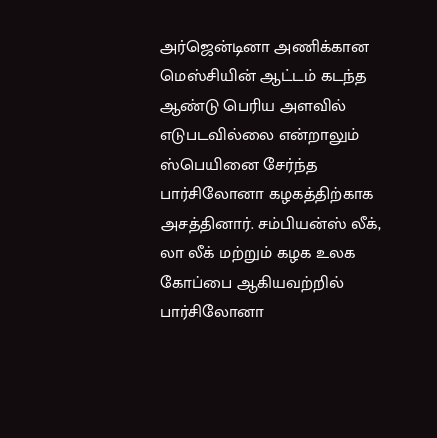அர்ஜென்டினா அணிக்கான மெஸ்சியின் ஆட்டம் கடந்த ஆண்டு பெரிய அளவில் எடுபடவில்லை என்றாலும் ஸ்பெயினை சேர்ந்த பார்சிலோனா கழகத்திற்காக அசத்தினார். சம்பியன்ஸ் லீக், லா லீக் மற்றும் கழக உலக கோப்பை ஆகியவற்றில் பார்சிலோனா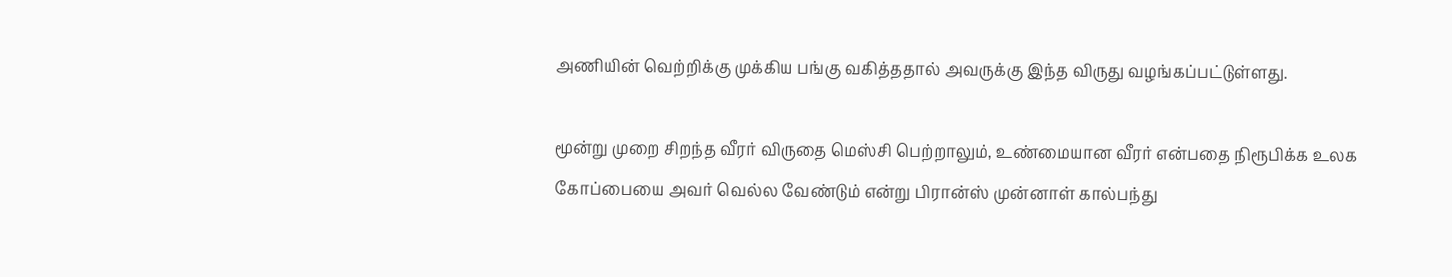அணியின் வெற்றிக்கு முக்கிய பங்கு வகித்ததால் அவருக்கு இந்த விருது வழங்கப்பட்டுள்ளது.

மூன்று முறை சிறந்த வீரர் விருதை மெஸ்சி பெற்றாலும், உண்மையான வீரர் என்பதை நிரூபிக்க உலக கோப்பையை அவர் வெல்ல வேண்டும் என்று பிரான்ஸ் முன்னாள் கால்பந்து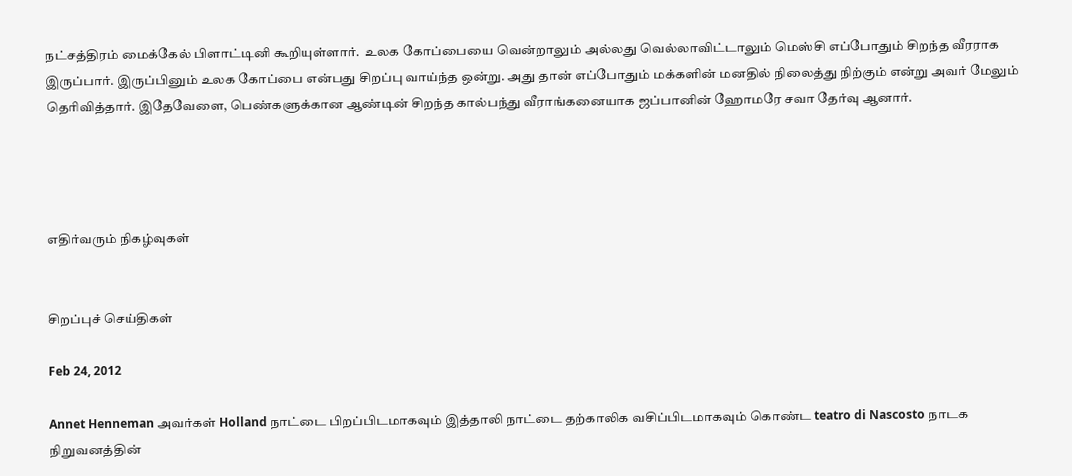நட்சத்திரம் மைக்கேல் பிளாட்டினி கூறியுள்ளார்.  உலக கோப்பையை வென்றாலும் அல்லது வெல்லாவிட்டாலும் மெஸ்சி எப்போதும் சிறந்த வீரராக இருப்பார். இருப்பினும் உலக கோப்பை என்பது சிறப்பு வாய்ந்த ஒன்று. அது தான் எப்போதும் மக்களின் மனதில் நிலைத்து நிற்கும் என்று அவர் மேலும் தெரிவித்தார். இதேவேளை, பெண்களுக்கான ஆண்டின் சிறந்த கால்பந்து வீராங்கனையாக ஜப்பானின் ஹோமரே சவா தேர்வு ஆனார்.




எதிர்வரும் நிகழ்வுகள்


சிறப்புச் செய்திகள்

Feb 24, 2012

Annet Henneman அவர்கள் Holland நாட்டை பிறப்பிடமாகவும் இத்தாலி நாட்டை தற்காலிக வசிப்பிடமாகவும் கொண்ட teatro di Nascosto நாடக நிறுவனத்தின்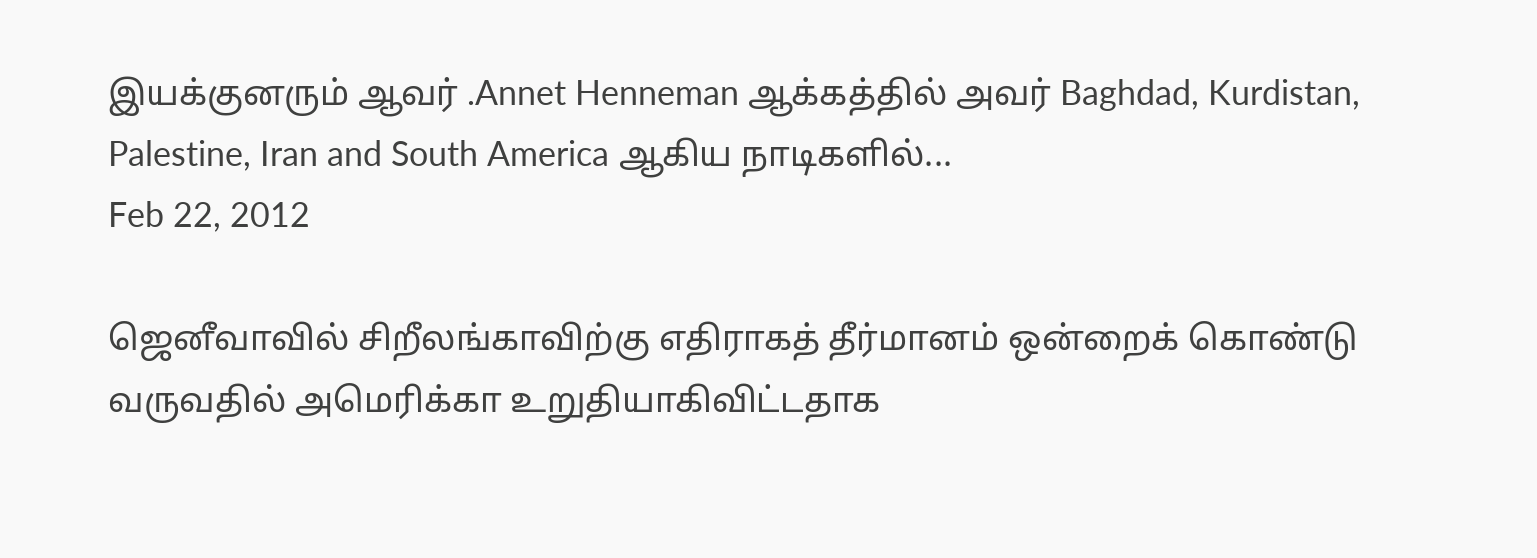இயக்குனரும் ஆவர் .Annet Henneman ஆக்கத்தில் அவர் Baghdad, Kurdistan, Palestine, Iran and South America ஆகிய நாடிகளில்...
Feb 22, 2012

ஜெனீவாவில் சிறீலங்காவிற்கு எதிராகத் தீர்மானம் ஒன்றைக் கொண்டு வருவதில் அமெரிக்கா உறுதியாகிவிட்டதாக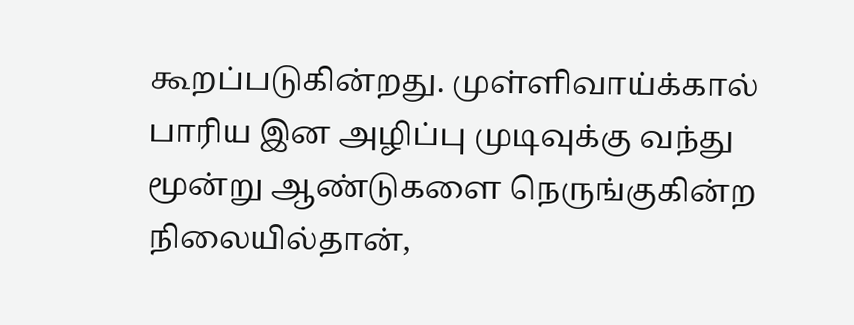கூறப்படுகின்றது. முள்ளிவாய்க்கால் பாரிய இன அழிப்பு முடிவுக்கு வந்து மூன்று ஆண்டுகளை நெருங்குகின்ற நிலையில்தான்,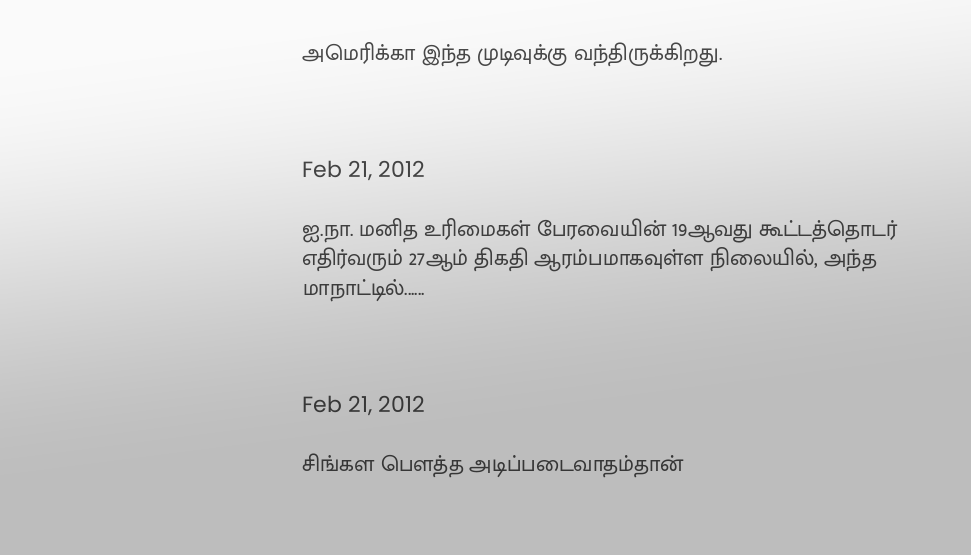அமெரிக்கா இந்த முடிவுக்கு வந்திருக்கிறது.



Feb 21, 2012

ஐ.நா. மனித உரிமைகள் பேரவையின் 19ஆவது கூட்டத்தொடர் எதிர்வரும் 27ஆம் திகதி ஆரம்பமாகவுள்ள நிலையில், அந்த மாநாட்டில்......



Feb 21, 2012

சிங்கள பௌத்த அடிப்படைவாதம்தான்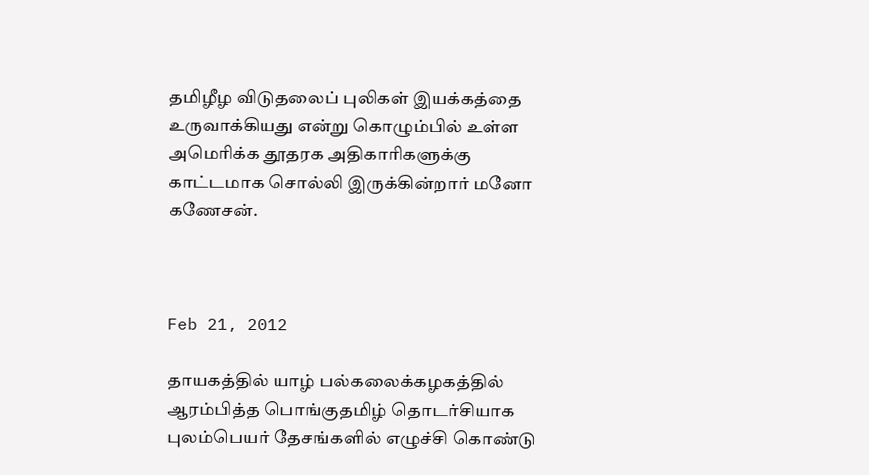தமிழீழ விடுதலைப் புலிகள் இயக்கத்தை உருவாக்கியது என்று கொழும்பில் உள்ள அமெரிக்க தூதரக அதிகாரிகளுக்கு காட்டமாக சொல்லி இருக்கின்றார் மனோ கணேசன்.



Feb 21, 2012

தாயகத்தில் யாழ் பல்கலைக்கழகத்தில் ஆரம்பித்த பொங்குதமிழ் தொடர்சியாக புலம்பெயர் தேசங்களில் எழுச்சி கொண்டு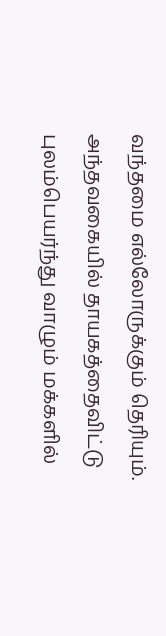வந்தமை எல்லோருக்கும் தெரியும். அந்தவகையில் தாயகத்தைவிட்டு புலம்பெயர்ந்து வாழும் மக்களில்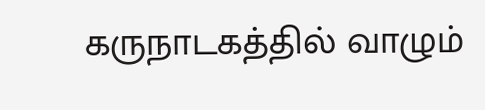கருநாடகத்தில் வாழும்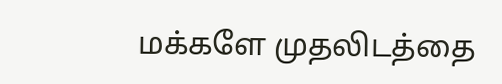மக்களே முதலிடத்தை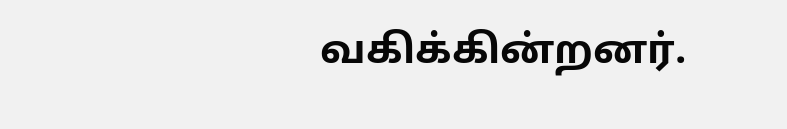வகிக்கின்றனர்.